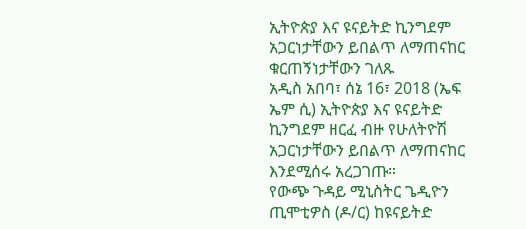ኢትዮጵያ እና ዩናይትድ ኪንግደም አጋርነታቸውን ይበልጥ ለማጠናከር ቁርጠኝነታቸውን ገለጹ
አዲስ አበባ፣ ሰኔ 16፣ 2018 (ኤፍ ኤም ሲ) ኢትዮጵያ እና ዩናይትድ ኪንግደም ዘርፈ ብዙ የሁለትዮሽ አጋርነታቸውን ይበልጥ ለማጠናከር እንደሚሰሩ አረጋገጡ።
የውጭ ጉዳይ ሚኒስትር ጌዲዮን ጢሞቲዎስ (ዶ/ር) ከዩናይትድ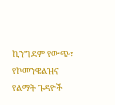ኪንግደም የውጭ፣ የኮመንዌልዝና የልማት ጉዳዮች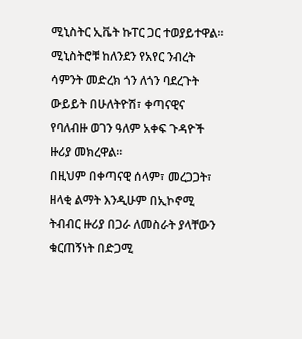ሚኒስትር ኢቬት ኩፐር ጋር ተወያይተዋል።
ሚኒስትሮቹ ከለንደን የአየር ንብረት ሳምንት መድረክ ጎን ለጎን ባደረጉት ውይይት በሁለትዮሽ፣ ቀጣናዊና የባለብዙ ወገን ዓለም አቀፍ ጉዳዮች ዙሪያ መክረዋል።
በዚህም በቀጣናዊ ሰላም፣ መረጋጋት፣ ዘላቂ ልማት እንዲሁም በኢኮኖሚ ትብብር ዙሪያ በጋራ ለመስራት ያላቸውን ቁርጠኝነት በድጋሚ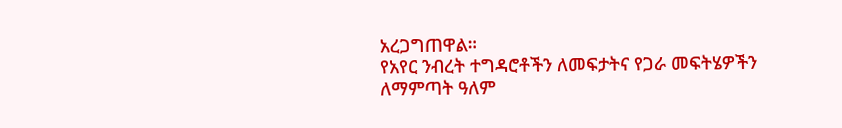አረጋግጠዋል።
የአየር ንብረት ተግዳሮቶችን ለመፍታትና የጋራ መፍትሄዎችን ለማምጣት ዓለም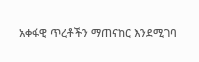አቀፋዊ ጥረቶችን ማጠናከር እንደሚገባ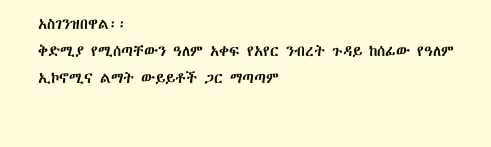አስገንዝበዋል፡፡
ቅድሚያ የሚሰጣቸውን ዓለም አቀፍ የአየር ንብረት ጉዳይ ከሰፊው የዓለም ኢኮኖሚና ልማት ውይይቶች ጋር ማጣጣም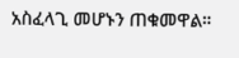አስፈላጊ መሆኑን ጠቁመዋል።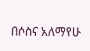በሶስና አለማየሁ